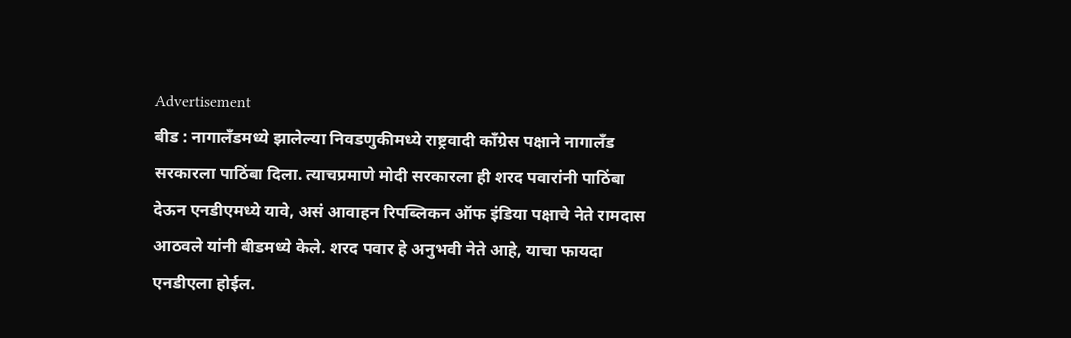Advertisement
बीड : नागालँडमध्ये झालेल्या निवडणुकीमध्ये राष्ट्रवादी काँग्रेस पक्षाने नागालँड सरकारला पाठिंबा दिला. त्याचप्रमाणे मोदी सरकारला ही शरद पवारांनी पाठिंबा देऊन एनडीएमध्ये यावे, असं आवाहन रिपब्लिकन ऑफ इंडिया पक्षाचे नेते रामदास आठवले यांनी बीडमध्ये केले. शरद पवार हे अनुभवी नेते आहे, याचा फायदा एनडीएला होईल.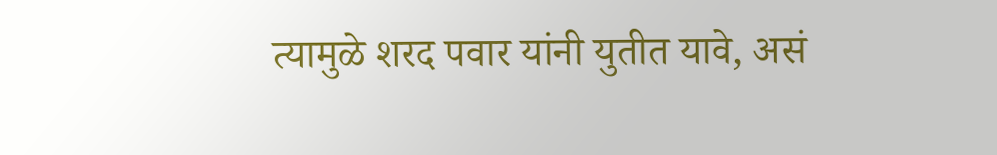त्यामुळे शरद पवार यांनी युतीत यावे, असं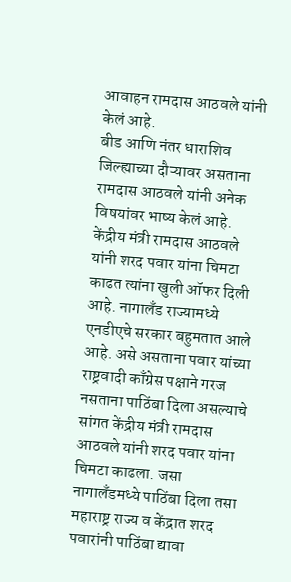आवाहन रामदास आठवले यांनी केलं आहे.
बीड आणि नंतर धाराशिव जिल्ह्याच्या दौऱ्यावर असताना रामदास आठवले यांनी अनेक विषयांवर भाष्य केलं आहे. केंद्रीय मंत्री रामदास आठवले यांनी शरद पवार यांना चिमटा काढत त्यांना खुली ऑफर दिली आहे. नागालँड राज्यामध्ये एनडीएचे सरकार बहुमतात आले आहे. असे असताना पवार यांच्या राष्ट्रवादी काँग्रेस पक्षाने गरज नसताना पाठिंबा दिला असल्याचे सांगत केंद्रीय मंत्री रामदास आठवले यांनी शरद पवार यांना चिमटा काढला. जसा नागालँडमध्ये पाठिंबा दिला तसा महाराष्ट्र राज्य व केंद्रात शरद पवारांनी पाठिंबा द्यावा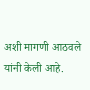अशी मागणी आठवले यांनी केली आहे.